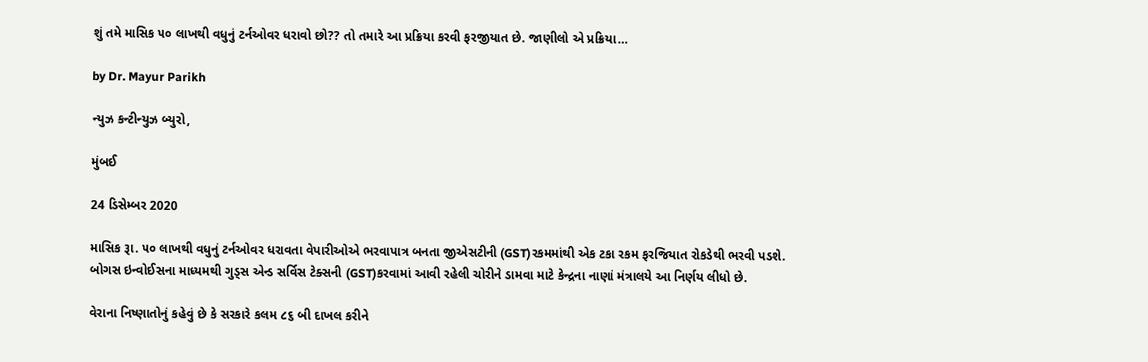શું તમે માસિક ૫૦ લાખથી વધુનું ટર્નઓવર ધરાવો છો?? તો તમારે આ પ્રક્રિયા કરવી ફરજીયાત છે. જાણીલો એ પ્રક્રિયા…

by Dr. Mayur Parikh

ન્યુઝ કન્ટીન્યુઝ બ્યુરો,

મુંબઈ

24 ડિસેમ્બર 2020

માસિક રૂા. ૫૦ લાખથી વધુનું ટર્નઓવર ધરાવતા વેપારીઓએ ભરવાપાત્ર બનતા જીએસટીની (GST)રકમમાંથી એક ટકા રકમ ફરજિયાત રોકડેથી ભરવી પડશે. બોગસ ઇન્વોઈસના માધ્યમથી ગુડ્સ એન્ડ સર્વિસ ટેક્સની (GST)કરવામાં આવી રહેલી ચોરીને ડામવા માટે કેન્દ્રના નાણાં મંત્રાલયે આ નિર્ણય લીધો છે.

વેરાના નિષ્ણાતોનું કહેવું છે કે સરકારે કલમ ૮૬ બી દાખલ કરીને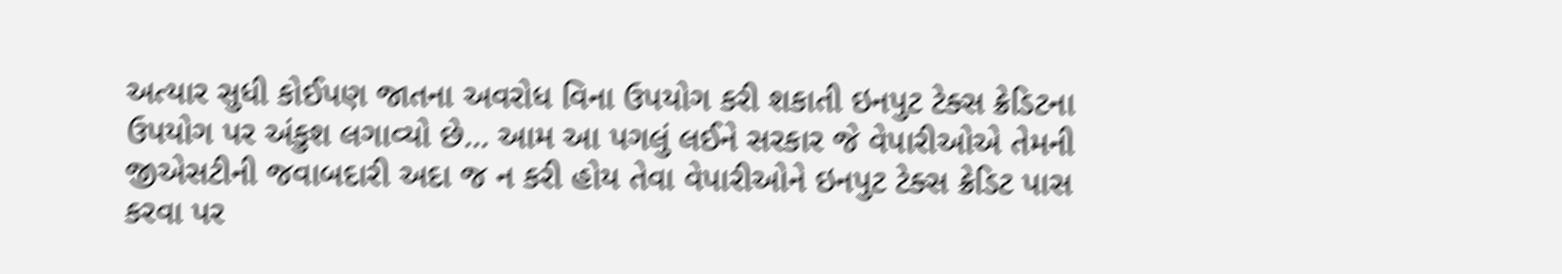અત્યાર સુધી કોઈપણ જાતના અવરોધ વિના ઉપયોગ કરી શકાતી ઇનપુટ ટેક્સ ક્રેડિટના ઉપયોગ પર અંકુશ લગાવ્યો છે… આમ આ પગલું લઈને સરકાર જે વેપારીઓએ તેમની જીએસટીની જવાબદારી અદા જ ન કરી હોય તેવા વેપારીઓને ઇનપુટ ટેક્સ ક્રેડિટ પાસ કરવા પર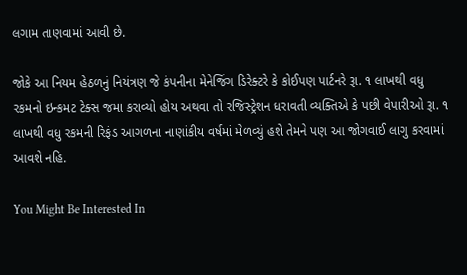લગામ તાણવામાં આવી છે.

જોકે આ નિયમ હેઠળનું નિયંત્રણ જે કંપનીના મેનેજિંગ ડિરેક્ટરે કે કોઈપણ પાર્ટનરે રૂા. ૧ લાખથી વધુ રકમનો ઇન્કમટ ટેક્સ જમા કરાવ્યો હોય અથવા તો રજિસ્ટ્રેશન ધરાવતી વ્યક્તિએ કે પછી વેપારીઓ રૂા. ૧ લાખથી વધુ રકમની રિફંડ આગળના નાણાંકીય વર્ષમાં મેળવ્યું હશે તેમને પણ આ જોગવાઈ લાગુ કરવામાં આવશે નહિ.

You Might Be Interested In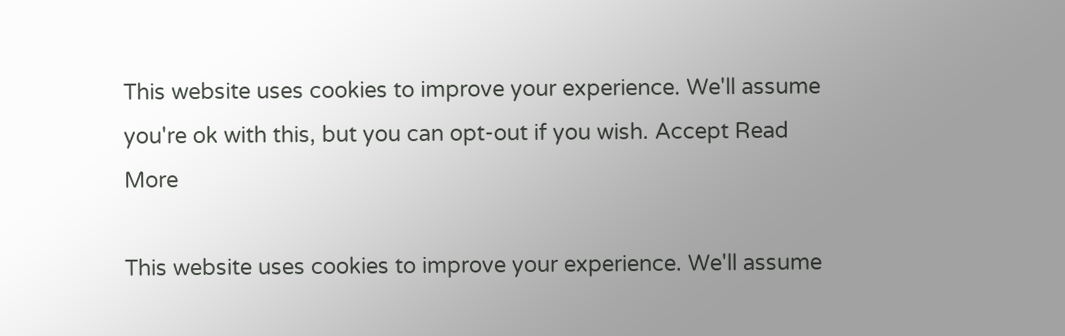This website uses cookies to improve your experience. We'll assume you're ok with this, but you can opt-out if you wish. Accept Read More

This website uses cookies to improve your experience. We'll assume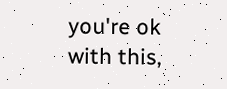you're ok with this,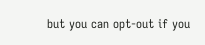but you can opt-out if you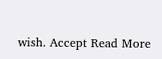wish. Accept Read More